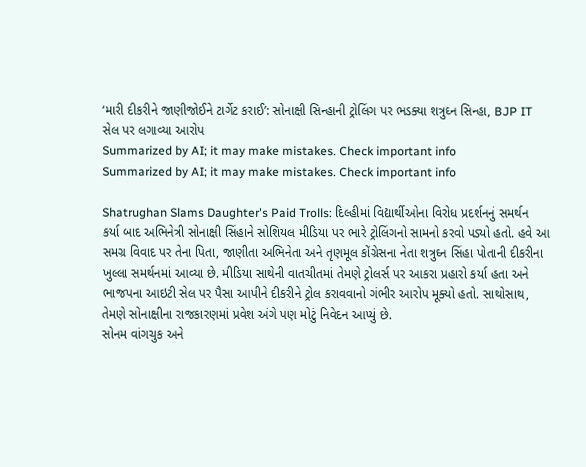‘મારી દીકરીને જાણીજોઈને ટાર્ગેટ કરાઈ’: સોનાક્ષી સિન્હાની ટ્રોલિંગ પર ભડક્યા શત્રુઘ્ન સિન્હા, BJP IT સેલ પર લગાવ્યા આરોપ
Summarized by AI; it may make mistakes. Check important info
Summarized by AI; it may make mistakes. Check important info

Shatrughan Slams Daughter's Paid Trolls: દિલ્હીમાં વિદ્યાર્થીઓના વિરોધ પ્રદર્શનનું સમર્થન કર્યા બાદ અભિનેત્રી સોનાક્ષી સિંહાને સોશિયલ મીડિયા પર ભારે ટ્રોલિંગનો સામનો કરવો પડ્યો હતો. હવે આ સમગ્ર વિવાદ પર તેના પિતા, જાણીતા અભિનેતા અને તૃણમૂલ કોંગ્રેસના નેતા શત્રુઘ્ન સિંહા પોતાની દીકરીના ખુલ્લા સમર્થનમાં આવ્યા છે. મીડિયા સાથેની વાતચીતમાં તેમણે ટ્રોલર્સ પર આકરા પ્રહારો કર્યા હતા અને ભાજપના આઇટી સેલ પર પૈસા આપીને દીકરીને ટ્રોલ કરાવવાનો ગંભીર આરોપ મૂક્યો હતો. સાથોસાથ, તેમણે સોનાક્ષીના રાજકારણમાં પ્રવેશ અંગે પણ મોટું નિવેદન આપ્યું છે.
સોનમ વાંગચુક અને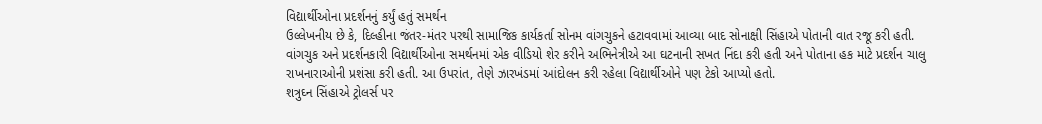વિદ્યાર્થીઓના પ્રદર્શનનું કર્યું હતું સમર્થન
ઉલ્લેખનીય છે કે, દિલ્હીના જંતર-મંતર પરથી સામાજિક કાર્યકર્તા સોનમ વાંગચુકને હટાવવામાં આવ્યા બાદ સોનાક્ષી સિંહાએ પોતાની વાત રજૂ કરી હતી. વાંગચુક અને પ્રદર્શનકારી વિદ્યાર્થીઓના સમર્થનમાં એક વીડિયો શેર કરીને અભિનેત્રીએ આ ઘટનાની સખત નિંદા કરી હતી અને પોતાના હક માટે પ્રદર્શન ચાલુ રાખનારાઓની પ્રશંસા કરી હતી. આ ઉપરાંત, તેણે ઝારખંડમાં આંદોલન કરી રહેલા વિદ્યાર્થીઓને પણ ટેકો આપ્યો હતો.
શત્રુઘ્ન સિંહાએ ટ્રોલર્સ પર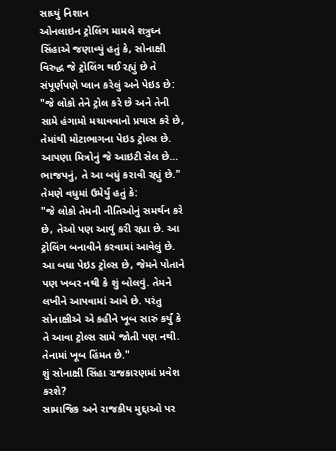સાધ્યું નિશાન
ઓનલાઇન ટ્રોલિંગ મામલે શત્રુઘ્ન સિંહાએ જણાવ્યું હતું કે, સોનાક્ષી વિરુદ્ધ જે ટ્રોલિંગ થઈ રહ્યું છે તે સંપૂર્ણપણે પ્લાન કરેલું અને પેઇડ છે:
"જે લોકો તેને ટ્રોલ કરે છે અને તેની સામે હંગામો મચાવવાનો પ્રયાસ કરે છે, તેમાંથી મોટાભાગના પેઇડ ટ્રોલ્સ છે. આપણા મિત્રોનું જે આઇટી સેલ છે… ભાજપનું, તે આ બધું કરાવી રહ્યું છે."
તેમણે વધુમાં ઉમેર્યું હતું કે:
"જે લોકો તેમની નીતિઓનું સમર્થન કરે છે, તેઓ પણ આવું કરી રહ્યા છે. આ ટ્રોલિંગ બનાવીને કરવામાં આવેલું છે. આ બધા પેઇડ ટ્રોલ્સ છે, જેમને પોતાને પણ ખબર નથી કે શું બોલવું. તેમને લખીને આપવામાં આવે છે. પરંતુ સોનાક્ષીએ એ કહીને ખૂબ સારું કર્યું કે તે આવા ટ્રોલ્સ સામે જોતી પણ નથી. તેનામાં ખૂબ હિંમત છે."
શું સોનાક્ષી સિંહા રાજકારણમાં પ્રવેશ કરશે?
સામાજિક અને રાજકીય મુદ્દાઓ પર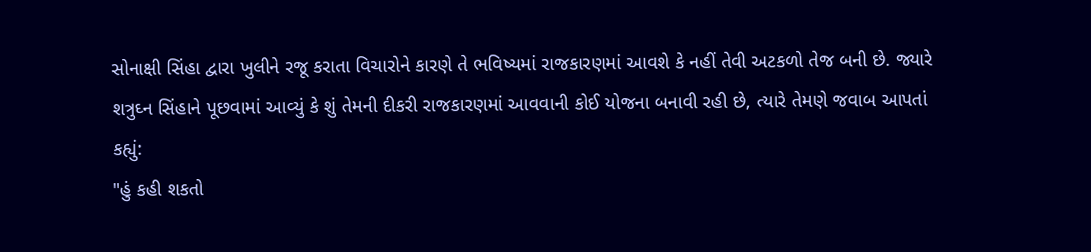સોનાક્ષી સિંહા દ્વારા ખુલીને રજૂ કરાતા વિચારોને કારણે તે ભવિષ્યમાં રાજકારણમાં આવશે કે નહીં તેવી અટકળો તેજ બની છે. જ્યારે શત્રુઘ્ન સિંહાને પૂછવામાં આવ્યું કે શું તેમની દીકરી રાજકારણમાં આવવાની કોઈ યોજના બનાવી રહી છે, ત્યારે તેમણે જવાબ આપતાં કહ્યું:
"હું કહી શકતો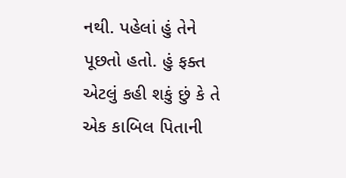નથી. પહેલાં હું તેને પૂછતો હતો. હું ફક્ત એટલું કહી શકું છું કે તે એક કાબિલ પિતાની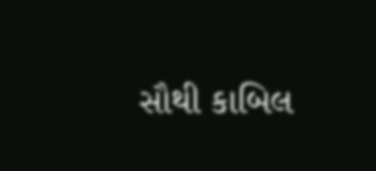સૌથી કાબિલ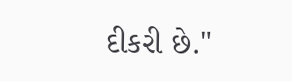દીકરી છે."